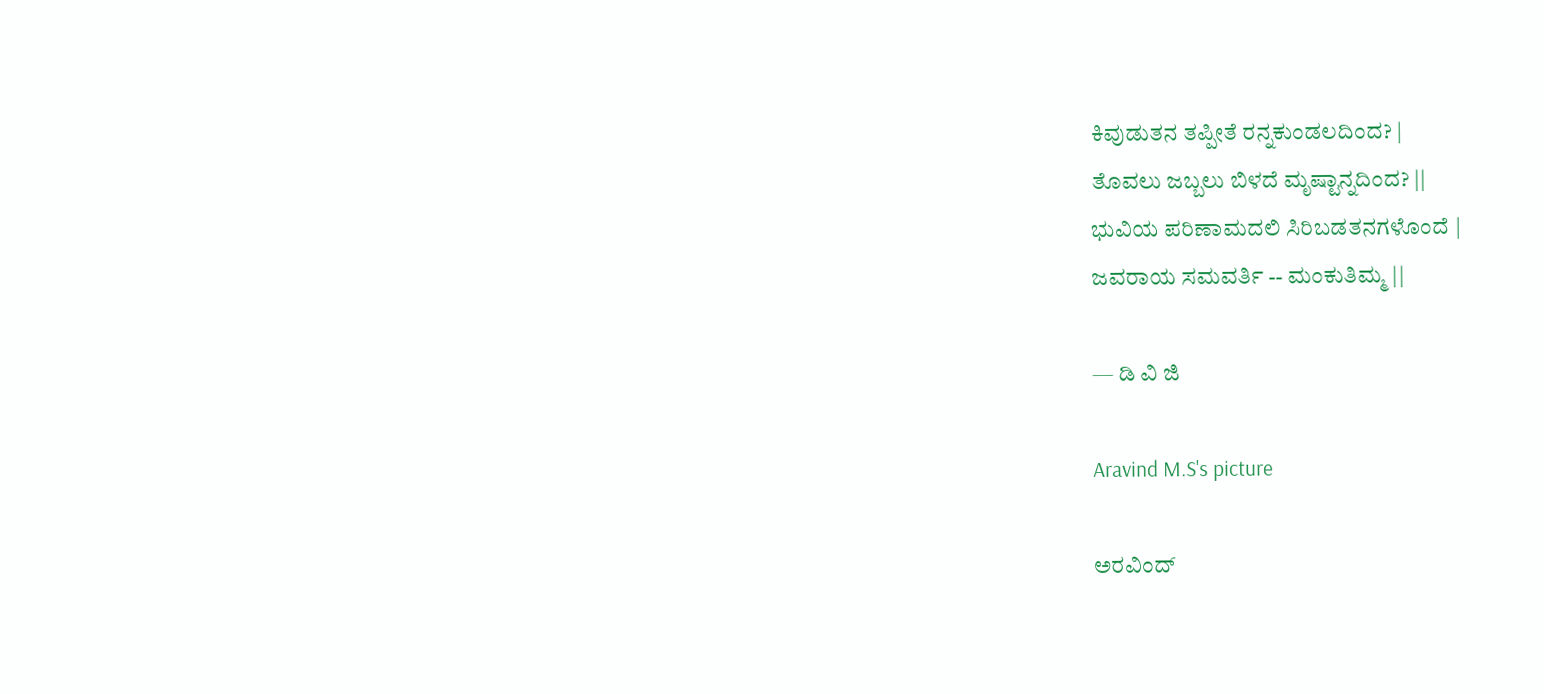ಕಿವುಡುತನ ತಪ್ಪೀತೆ ರನ್ನಕುಂಡಲದಿಂದ? |
ತೊವಲು ಜಬ್ಬಲು ಬಿಳದೆ ಮೃಷ್ಟಾನ್ನದಿಂದ? ||
ಭುವಿಯ ಪರಿಣಾಮದಲಿ ಸಿರಿಬಡತನಗಳೊಂದೆ |
ಜವರಾಯ ಸಮವರ್ತಿ -- ಮಂಕುತಿಮ್ಮ ||

— ಡಿ ವಿ ಜಿ

Aravind M.S's picture

ಅರವಿಂದ್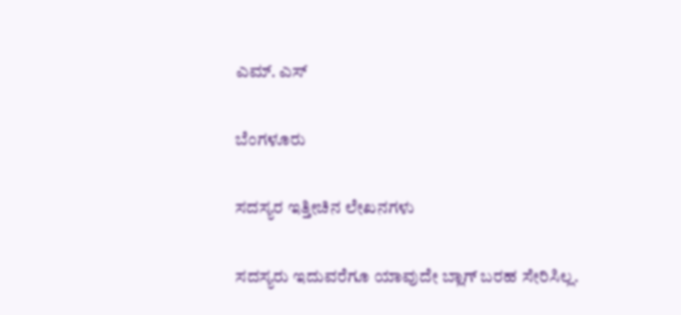ಎಮ್. ಎಸ್

ಬೆಂಗಳೂರು

ಸದಸ್ಯರ ಇತ್ತೀಚಿನ ಲೇಖನಗಳು

ಸದಸ್ಯರು ಇದುವರೆಗೂ ಯಾವುದೇ ಬ್ಲಾಗ್ ಬರಹ ಸೇರಿಸಿಲ್ಲ.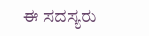ಈ ಸದಸ್ಯರು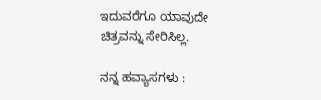ಇದುವರೆಗೂ ಯಾವುದೇ ಚಿತ್ರವನ್ನು ಸೇರಿಸಿಲ್ಲ.

ನನ್ನ ಹವ್ಯಾಸಗಳು :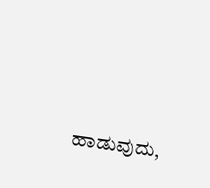ಹಾಡುವುದು,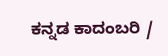ಕನ್ನಡ ಕಾದಂಬರಿ /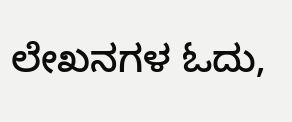ಲೇಖನಗಳ ಓದು,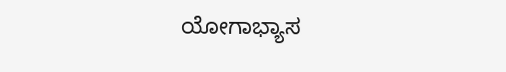ಯೋಗಾಭ್ಯಾಸ